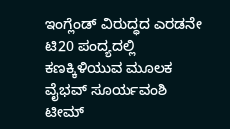ಇಂಗ್ಲೆಂಡ್ ವಿರುದ್ಧದ ಎರಡನೇ ಟಿ20 ಪಂದ್ಯದಲ್ಲಿ ಕಣಕ್ಕಿಳಿಯುವ ಮೂಲಕ ವೈಭವ್ ಸೂರ್ಯವಂಶಿ ಟೀಮ್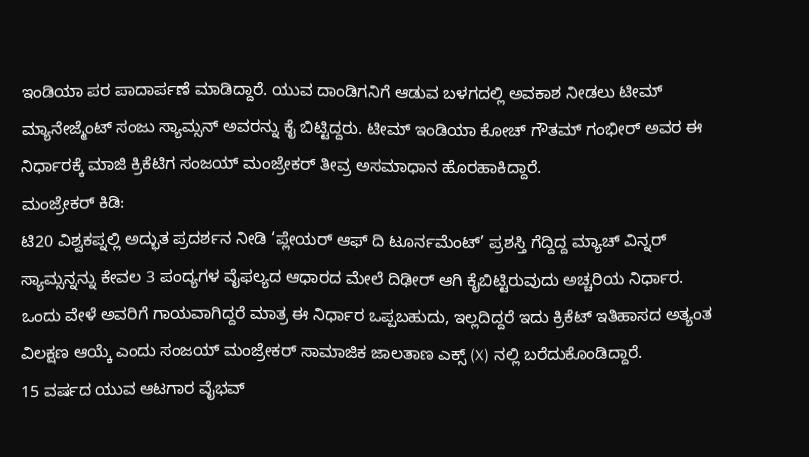ಇಂಡಿಯಾ ಪರ ಪಾದಾರ್ಪಣೆ ಮಾಡಿದ್ದಾರೆ. ಯುವ ದಾಂಡಿಗನಿಗೆ ಆಡುವ ಬಳಗದಲ್ಲಿ ಅವಕಾಶ ನೀಡಲು ಟೀಮ್ ಮ್ಯಾನೇಜ್ಮೆಂಟ್ ಸಂಜು ಸ್ಯಾಮ್ಸನ್ ಅವರನ್ನು ಕೈ ಬಿಟ್ಟಿದ್ದರು. ಟೀಮ್ ಇಂಡಿಯಾ ಕೋಚ್ ಗೌತಮ್ ಗಂಭೀರ್ ಅವರ ಈ ನಿರ್ಧಾರಕ್ಕೆ ಮಾಜಿ ಕ್ರಿಕೆಟಿಗ ಸಂಜಯ್ ಮಂಜ್ರೇಕರ್ ತೀವ್ರ ಅಸಮಾಧಾನ ಹೊರಹಾಕಿದ್ದಾರೆ.
ಮಂಜ್ರೇಕರ್ ಕಿಡಿ:
ಟಿ20 ವಿಶ್ವಕಪ್ನಲ್ಲಿ ಅದ್ಭುತ ಪ್ರದರ್ಶನ ನೀಡಿ ‘ಪ್ಲೇಯರ್ ಆಫ್ ದಿ ಟೂರ್ನಮೆಂಟ್’ ಪ್ರಶಸ್ತಿ ಗೆದ್ದಿದ್ದ ಮ್ಯಾಚ್ ವಿನ್ನರ್ ಸ್ಯಾಮ್ಸನ್ನನ್ನು ಕೇವಲ 3 ಪಂದ್ಯಗಳ ವೈಫಲ್ಯದ ಆಧಾರದ ಮೇಲೆ ದಿಢೀರ್ ಆಗಿ ಕೈಬಿಟ್ಟಿರುವುದು ಅಚ್ಚರಿಯ ನಿರ್ಧಾರ.
ಒಂದು ವೇಳೆ ಅವರಿಗೆ ಗಾಯವಾಗಿದ್ದರೆ ಮಾತ್ರ ಈ ನಿರ್ಧಾರ ಒಪ್ಪಬಹುದು, ಇಲ್ಲದಿದ್ದರೆ ಇದು ಕ್ರಿಕೆಟ್ ಇತಿಹಾಸದ ಅತ್ಯಂತ ವಿಲಕ್ಷಣ ಆಯ್ಕೆ ಎಂದು ಸಂಜಯ್ ಮಂಜ್ರೇಕರ್ ಸಾಮಾಜಿಕ ಜಾಲತಾಣ ಎಕ್ಸ್ (X) ನಲ್ಲಿ ಬರೆದುಕೊಂಡಿದ್ದಾರೆ.
15 ವರ್ಷದ ಯುವ ಆಟಗಾರ ವೈಭವ್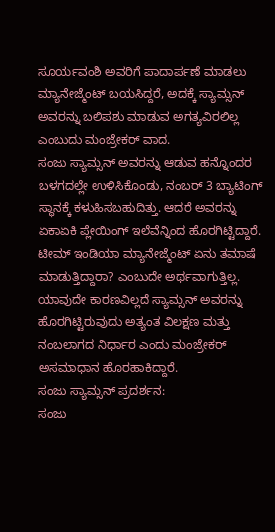ಸೂರ್ಯವಂಶಿ ಅವರಿಗೆ ಪಾದಾರ್ಪಣೆ ಮಾಡಲು ಮ್ಯಾನೇಜ್ಮೆಂಟ್ ಬಯಸಿದ್ದರೆ, ಅದಕ್ಕೆ ಸ್ಯಾಮ್ಸನ್ ಅವರನ್ನು ಬಲಿಪಶು ಮಾಡುವ ಅಗತ್ಯವಿರಲಿಲ್ಲ ಎಂಬುದು ಮಂಜ್ರೇಕರ್ ವಾದ.
ಸಂಜು ಸ್ಯಾಮ್ಸನ್ ಅವರನ್ನು ಆಡುವ ಹನ್ನೊಂದರ ಬಳಗದಲ್ಲೇ ಉಳಿಸಿಕೊಂಡು, ನಂಬರ್ 3 ಬ್ಯಾಟಿಂಗ್ ಸ್ಥಾನಕ್ಕೆ ಕಳುಹಿಸಬಹುದಿತ್ತು. ಆದರೆ ಅವರನ್ನು ಏಕಾಏಕಿ ಪ್ಲೇಯಿಂಗ್ ಇಲೆವೆನ್ನಿಂದ ಹೊರಗಿಟ್ಟಿದ್ದಾರೆ.
ಟೀಮ್ ಇಂಡಿಯಾ ಮ್ಯಾನೇಜ್ಮೆಂಟ್ ಏನು ತಮಾಷೆ ಮಾಡುತ್ತಿದ್ದಾರಾ? ಎಂಬುದೇ ಅರ್ಥವಾಗುತ್ತಿಲ್ಲ. ಯಾವುದೇ ಕಾರಣವಿಲ್ಲದೆ ಸ್ಯಾಮ್ಸನ್ ಅವರನ್ನು ಹೊರಗಿಟ್ಟಿರುವುದು ಅತ್ಯಂತ ವಿಲಕ್ಷಣ ಮತ್ತು ನಂಬಲಾಗದ ನಿರ್ಧಾರ ಎಂದು ಮಂಜ್ರೇಕರ್ ಅಸಮಾಧಾನ ಹೊರಹಾಕಿದ್ದಾರೆ.
ಸಂಜು ಸ್ಯಾಮ್ಸನ್ ಪ್ರದರ್ಶನ:
ಸಂಜು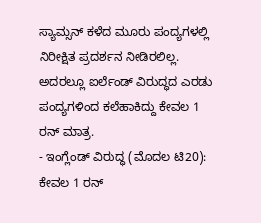ಸ್ಯಾಮ್ಸನ್ ಕಳೆದ ಮೂರು ಪಂದ್ಯಗಳಲ್ಲಿ ನಿರೀಕ್ಷಿತ ಪ್ರದರ್ಶನ ನೀಡಿರಲಿಲ್ಲ. ಅದರಲ್ಲೂ ಐರ್ಲೆಂಡ್ ವಿರುದ್ಧದ ಎರಡು ಪಂದ್ಯಗಳಿಂದ ಕಲೆಹಾಕಿದ್ದು ಕೇವಲ 1 ರನ್ ಮಾತ್ರ.
- ಇಂಗ್ಲೆಂಡ್ ವಿರುದ್ಧ (ಮೊದಲ ಟಿ20): ಕೇವಲ 1 ರನ್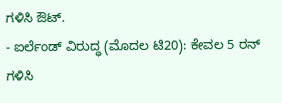ಗಳಿಸಿ ಔಟ್.
- ಐರ್ಲೆಂಡ್ ವಿರುದ್ಧ (ಮೊದಲ ಟಿ20): ಕೇವಲ 5 ರನ್ ಗಳಿಸಿ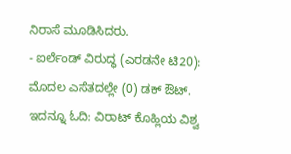ನಿರಾಸೆ ಮೂಡಿಸಿದರು.
- ಐರ್ಲೆಂಡ್ ವಿರುದ್ಧ (ಎರಡನೇ ಟಿ20): ಮೊದಲ ಎಸೆತದಲ್ಲೇ (0) ಡಕ್ ಔಟ್.
ಇದನ್ನೂ ಓದಿ: ವಿರಾಟ್ ಕೊಹ್ಲಿಯ ವಿಶ್ವ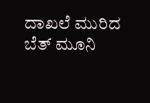ದಾಖಲೆ ಮುರಿದ ಬೆತ್ ಮೂನಿ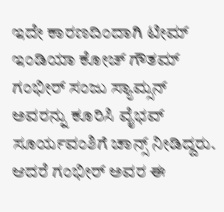ಇದೇ ಕಾರಣದಿಂದಾಗಿ ಟೀಮ್ ಇಂಡಿಯಾ ಕೋಚ್ ಗೌತಮ್ ಗಂಭೀರ್ ಸಂಜು ಸ್ಯಾಮ್ಸನ್ ಅವರನ್ನು ಕೂರಿಸಿ ವೈಭವ್ ಸೂರ್ಯವಂಶಿಗೆ ಚಾನ್ಸ್ ನೀಡಿದ್ದರು. ಆದರೆ ಗಂಭೀರ್ ಅವರ ಈ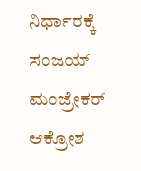ನಿರ್ಧಾರಕ್ಕೆ ಸಂಜಯ್ ಮಂಜ್ರೇಕರ್ ಆಕ್ರೋಶ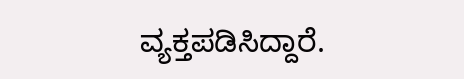ವ್ಯಕ್ತಪಡಿಸಿದ್ದಾರೆ.